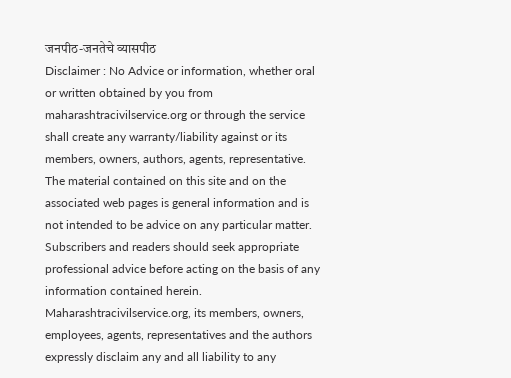जनपीठ-जनतेचे व्यासपीठ
Disclaimer : No Advice or information, whether oral or written obtained by you from maharashtracivilservice.org or through the service shall create any warranty/liability against or its members, owners, authors, agents, representative. The material contained on this site and on the associated web pages is general information and is not intended to be advice on any particular matter. Subscribers and readers should seek appropriate professional advice before acting on the basis of any information contained herein. Maharashtracivilservice.org, its members, owners, employees, agents, representatives and the authors expressly disclaim any and all liability to any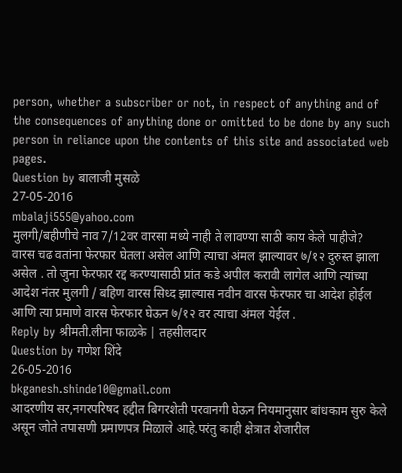person, whether a subscriber or not, in respect of anything and of the consequences of anything done or omitted to be done by any such person in reliance upon the contents of this site and associated web pages.
Question by बालाजी मुसळे
27-05-2016
mbalaji555@yahoo.com
मुलगी/बहीणीचे नाव 7/12वर वारसा मध्ये नाही ते लावण्या साठी काय केले पाहीजे?
वारस चढ वतांना फेरफार घेतला असेल आणि त्याचा अंमल झाल्यावर ७/१२ दुरुस्त झाला असेल . तो जुना फेरफार रद्द करण्यासाठी प्रांत कडे अपील करावी लागेल आणि त्यांच्या आदेश नंतर मुलगी / बहिण वारस सिध्द झाल्यास नवीन वारस फेरफार चा आदेश होईल आणि त्या प्रमाणे वारस फेरफार घेऊन ७/१२ वर त्याचा अंमल येईल .
Reply by श्रीमती.लीना फाळके | तहसीलदार
Question by गणेश शिंदे
26-05-2016
bkganesh.shinde10@gmail.com
आदरणीय सर,नगरपरिषद हद्दीत बिगरशेती परवानगी घेऊन नियमानुसार बांधकाम सुरु केले असून जोते तपासणी प्रमाणपत्र मिळाले आहे.परंतु काही क्षेत्रात शेजारील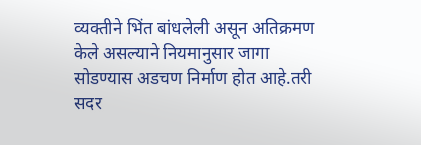व्यक्तीने भिंत बांधलेली असून अतिक्रमण केले असल्याने नियमानुसार जागा सोडण्यास अडचण निर्माण होत आहे.तरी सदर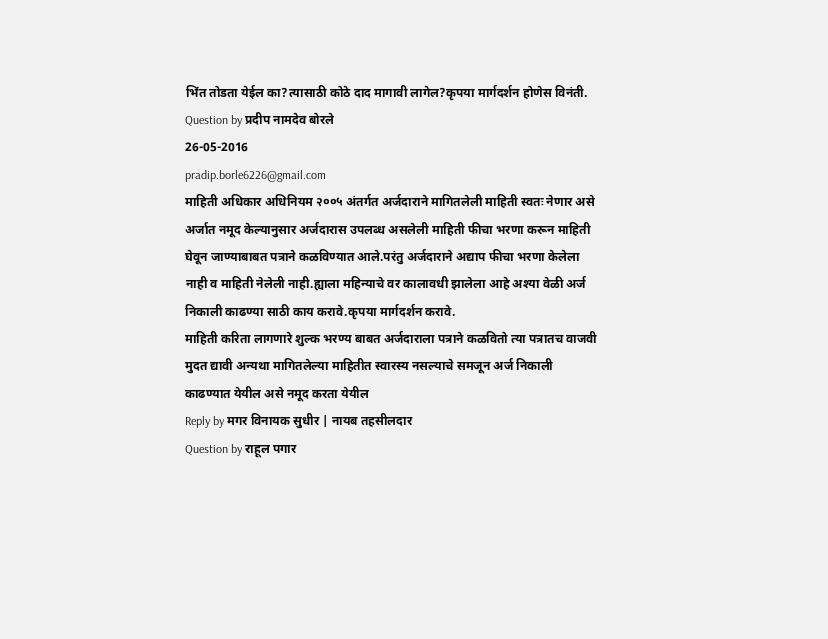भिंत तोडता येईल का?त्यासाठी कोठे दाद मागावी लागेल?कृपया मार्गदर्शन होणेस विनंती.
Question by प्रदीप नामदेव बोरले
26-05-2016
pradip.borle6226@gmail.com
माहिती अधिकार अधिनियम २००५ अंतर्गत अर्जदाराने मागितलेली माहिती स्वतः नेणार असे अर्जात नमूद केल्यानुसार अर्जदारास उपलब्ध असलेली माहिती फीचा भरणा करून माहिती घेवून जाण्याबाबत पत्राने कळविण्यात आले.परंतु अर्जदाराने अद्याप फीचा भरणा केलेला नाही व माहिती नेलेली नाही.ह्याला महिन्याचे वर कालावधी झालेला आहे अश्या वेळी अर्ज निकाली काढण्या साठी काय करावे.कृपया मार्गदर्शन करावे.
माहिती करिता लागणारे शुल्क भरण्य बाबत अर्जदाराला पत्राने कळवितो त्या पत्रातच वाजवी मुदत द्यावी अन्यथा मागितलेल्या माहितीत स्वारस्य नसल्याचे समजून अर्ज निकाली काढण्यात येयील असे नमूद करता येयील
Reply by मगर विनायक सुधीर | नायब तहसीलदार
Question by राहूल पगार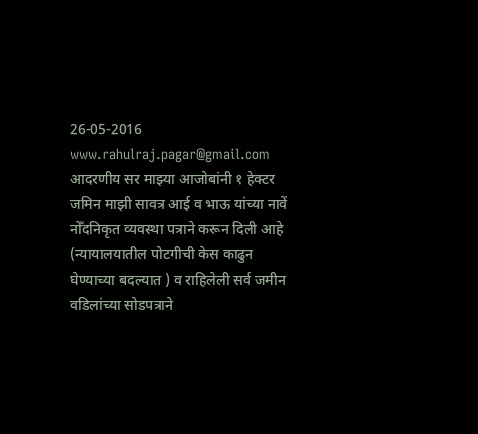26-05-2016
www.rahulraj.pagar@gmail.com
आदरणीय सर माझ्या आजोबांनी १ हेक्टर जमिन माझी सावत्र आई व भाऊ यांच्या नावें नोँदनिकृत व्यवस्था पत्राने करून दिली आहे (न्यायालयातील पोटगीची केस काढुन घेण्याच्या बदल्यात ) व राहिलेली सर्व जमीन वडिलांच्या सोडपत्राने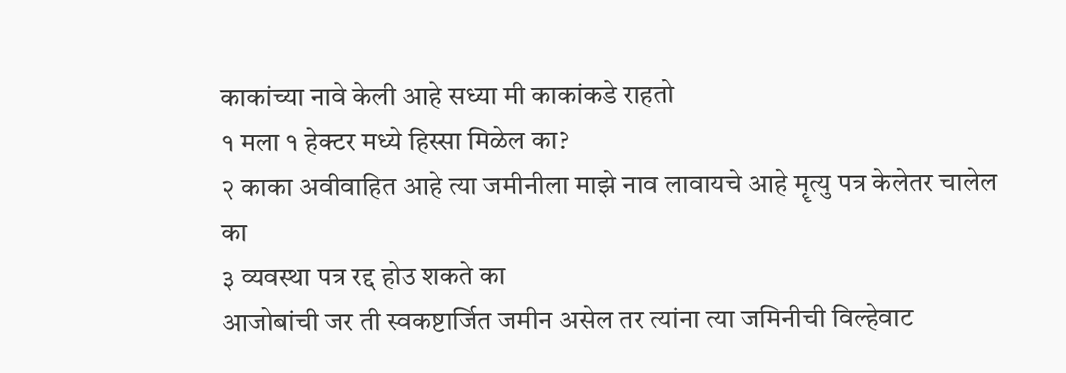काकांच्या नावे केली आहे सध्या मी काकांकडे राहतो
१ मला १ हेक्टर मध्ये हिस्सा मिळेल का?
२ काका अवीवाहित आहे त्या जमीनीला माझे नाव लावायचे आहे मॄत्यु पत्र केलेतर चालेल का
३ व्यवस्था पत्र रद्द होउ शकते का
आजोबांची जर ती स्वकष्टार्जित जमीन असेल तर त्यांना त्या जमिनीची विल्हेवाट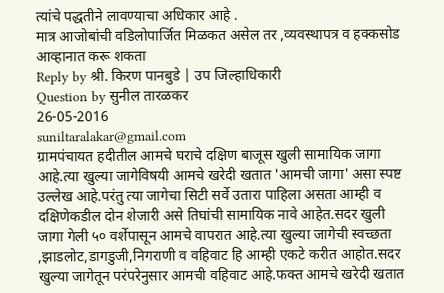त्यांचे पद्धतीने लावण्याचा अधिकार आहे .
मात्र आजोबांची वडिलोपार्जित मिळकत असेल तर ,व्यवस्थापत्र व हक्कसोड आव्हानात करू शकता
Reply by श्री. किरण पानबुडे | उप जिल्हाधिकारी
Question by सुनील तारळकर
26-05-2016
suniltaralakar@gmail.com
ग्रामपंचायत हदीतील आमचे घराचे दक्षिण बाजूस खुली सामायिक जागा आहे.त्या खुल्या जागेविषयी आमचे खरेदी खतात 'आमची जागा' असा स्पष्ट उल्लेख आहे.परंतु त्या जागेचा सिटी सर्वे उतारा पाहिला असता आम्ही व दक्षिणेकडील दोन शेजारी असे तिघांची सामायिक नावे आहेत.सदर खुली जागा गेली ५० वर्शेपासून आमचे वापरात आहे.त्या खुल्या जागेची स्वच्छता ,झाडलोट,डागडुजी,निगराणी व वहिवाट हि आम्ही एकटे करीत आहोत.सदर खुल्या जागेतून परंपरेनुसार आमची वहिवाट आहे.फक्त आमचे खरेदी खतात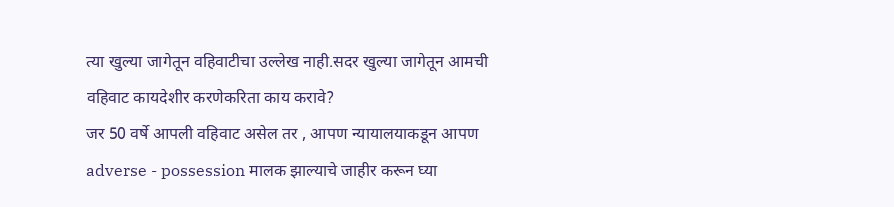त्या खुल्या जागेतून वहिवाटीचा उल्लेख नाही.सदर खुल्या जागेतून आमची वहिवाट कायदेशीर करणेकरिता काय करावे?
जर 50 वर्षे आपली वहिवाट असेल तर , आपण न्यायालयाकडून आपण adverse - possession मालक झाल्याचे जाहीर करून घ्या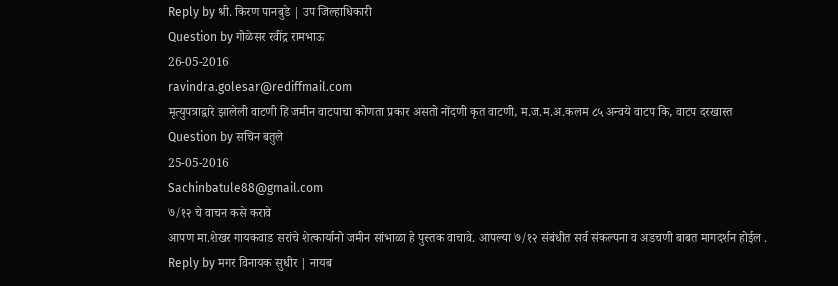Reply by श्री. किरण पानबुडे | उप जिल्हाधिकारी
Question by गोळेसर रवींद्र रामभाऊ
26-05-2016
ravindra.golesar@rediffmail.com
मृत्युपत्राद्वारे झालेली वाटणी हि जमीन वाटपाचा कोणता प्रकार असतो नोंदणी कृत वाटणी, म.ज.म.अ.कलम ८५ अन्वये वाटप कि, वाटप दरखास्त
Question by सचिन बतुले
25-05-2016
Sachinbatule88@gmail.com
७/१२ चे वाचन कसे करावे
आपण मा.शेखर गायकवाड सरांचे शेत्कार्यानो जमीन सांभाळा हे पुस्तक वाचावे. आपल्या ७/१२ संबंधीत सर्व संकल्पना व अडचणी बाबत मागदर्शन होईल .
Reply by मगर विनायक सुधीर | नायब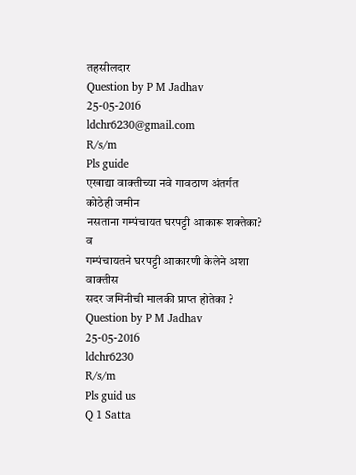तहसीलदार
Question by P M Jadhav
25-05-2016
ldchr6230@gmail.com
R/s/m
Pls guide
एखाद्या वाक्तीच्या नवे गावठाण अंतर्गत कोठेही जमीन
नसताना गम्पंचायत घरपट्टी आकारू शक्तेका? व
गम्पंचायतने घरपट्टी आकारणी केलेने अशा वाक्तीस
सदर जमिनीची मालकी प्राप्त होतेका ?
Question by P M Jadhav
25-05-2016
ldchr6230
R/s/m
Pls guid us
Q 1 Satta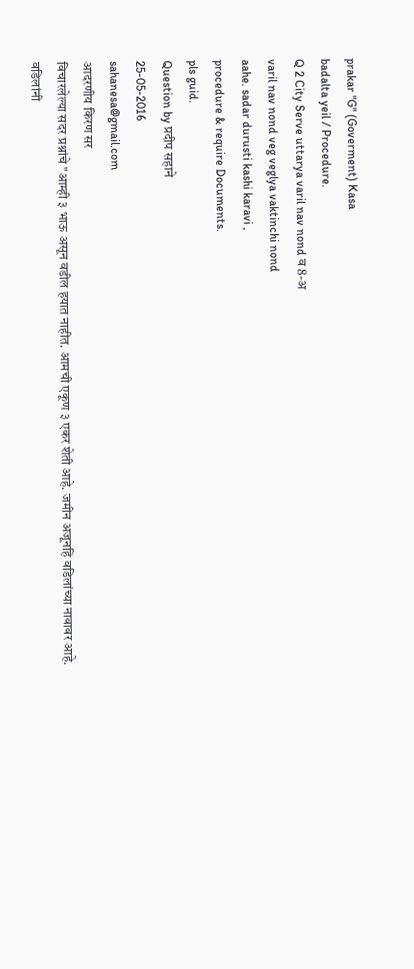prakar "G" (Goverment) Kasa
badalta yeil / Procedure.
Q 2 City Serve uttarya varil nav nond व 8-अ
varil nav nond veg veglya vaktinchi nond
aahe. sadar durusti kashi karavi ,
procedure & require Documents.
pls guid.
Question by प्रदीप सहाने
25-05-2016
sahanesa@gmail.com
आदरणीय किरण सर
विचारलेल्या सदर प्रश्नांचे "आम्ही ३ भाऊ असून वडील हयात नाहीत. आमची एकूण ३ एकर शेती आहे. जमीन अजूनहि वडिलांच्या नावावर आहे. वडिलांनी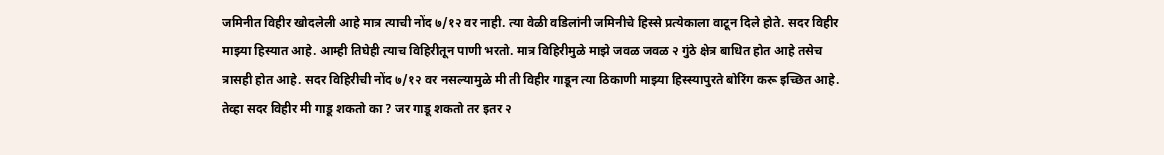जमिनीत विहीर खोदलेली आहे मात्र त्याची नोंद ७/१२ वर नाही. त्या वेळी वडिलांनी जमिनीचे हिस्से प्रत्येकाला वाटून दिले होते. सदर विहीर माझ्या हिस्यात आहे. आम्ही तिघेही त्याच विहिरीतून पाणी भरतो. मात्र विहिरीमुळे माझे जवळ जवळ २ गुंठे क्षेत्र बाधित होत आहे तसेच त्रासही होत आहे. सदर विहिरीची नोंद ७/१२ वर नसल्यामुळे मी ती विहीर गाडून त्या ठिकाणी माझ्या हिस्स्यापुरते बोरिंग करू इच्छित आहे. तेव्हा सदर विहीर मी गाडू शकतो का ? जर गाडू शकतो तर इतर २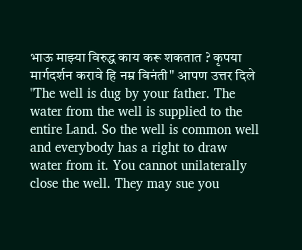भाऊ माझ्या विरुद्ध काय करू शकतात ? कृपया मार्गदर्शन करावे हि नम्र विनंती" आपण उत्तर दिले "The well is dug by your father. The water from the well is supplied to the entire Land. So the well is common well and everybody has a right to draw water from it. You cannot unilaterally close the well. They may sue you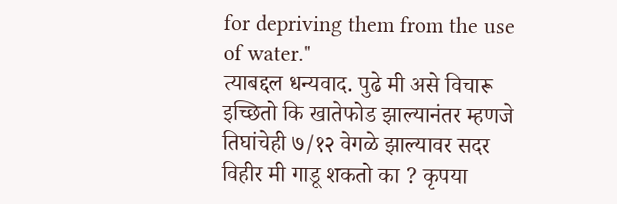for depriving them from the use of water."
त्याबद्दल धन्यवाद. पुढे मी असे विचारू इच्छितो कि खातेफोड झाल्यानंतर म्हणजे तिघांचेही ७/१२ वेगळे झाल्यावर सदर विहीर मी गाडू शकतो का ? कृपया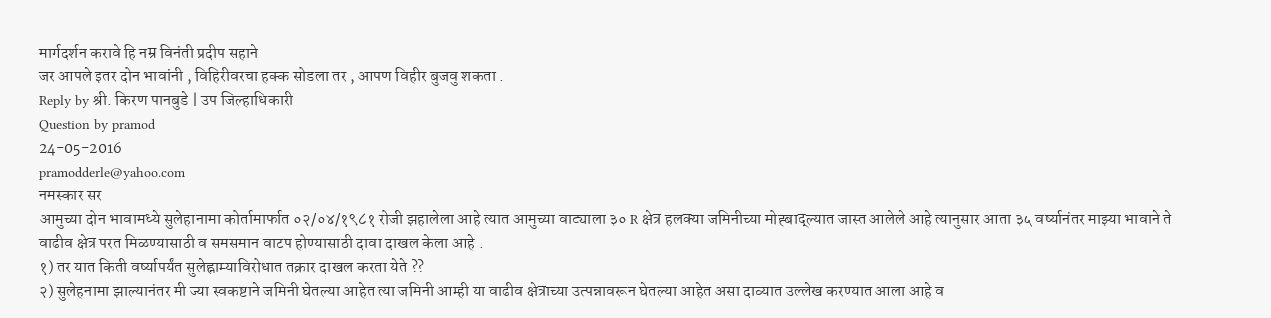मार्गदर्शन करावे हि नम्र विनंती प्रदीप सहाने
जर आपले इतर दोन भावांनी , विहिरीवरचा हक्क सोडला तर , आपण विहीर बुजवु शकता .
Reply by श्री. किरण पानबुडे | उप जिल्हाधिकारी
Question by pramod
24-05-2016
pramodderle@yahoo.com
नमस्कार सर
आमुच्या दोन भावामध्ये सुलेहानामा कोर्तामार्फात ०२/०४/१९८१ रोजी झहालेला आहे त्यात आमुच्या वाट्याला ३० R क्षेत्र हलक्या जमिनीच्या मोह्बाद्ल्यात जास्त आलेले आहे त्यानुसार आता ३५ वर्ष्यानंतर माझ्या भावाने ते वाढीव क्षेत्र परत मिळण्यासाठी व समसमान वाटप होण्यासाठी दावा दाखल केला आहे .
१) तर यात किती वर्ष्यापर्यंत सुलेह्नाम्याविरोधात तक्रार दाखल करता येते ??
२) सुलेहनामा झाल्यानंतर मी ज्या स्वकष्टाने जमिनी घेतल्या आहेत त्या जमिनी आम्ही या वाढीव क्षेत्राच्या उत्पन्नावरून घेतल्या आहेत असा दाव्यात उल्लेख करण्यात आला आहे व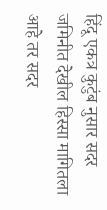हिंदू एकत्र कुटुंब नुसार सदर जमिनीत देखील हिस्सा मागितला आहे तर सदर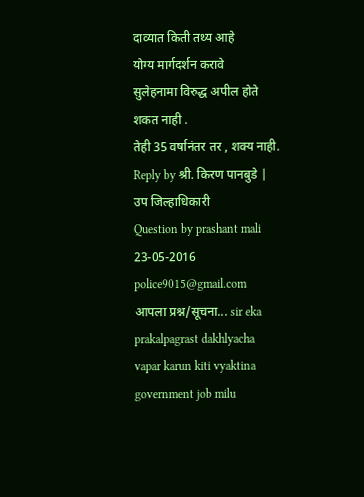दाव्यात किती तथ्य आहे
योग्य मार्गदर्शन करावे
सुलेहनामा विरुद्ध अपील होते शकत नाही .
तेही 35 वर्षानंतर तर , शक्य नाही.
Reply by श्री. किरण पानबुडे | उप जिल्हाधिकारी
Question by prashant mali
23-05-2016
police9015@gmail.com
आपला प्रश्न/सूचना... sir eka prakalpagrast dakhlyacha vapar karun kiti vyaktina government job milu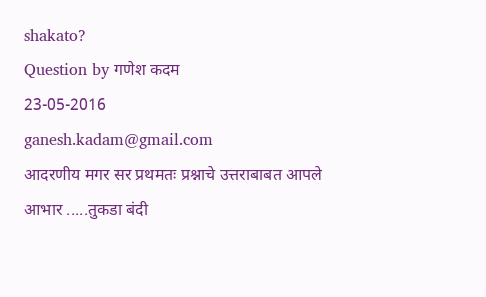shakato?
Question by गणेश कदम
23-05-2016
ganesh.kadam@gmail.com
आदरणीय मगर सर प्रथमतः प्रश्नाचे उत्तराबाबत आपले आभार .....तुकडा बंदी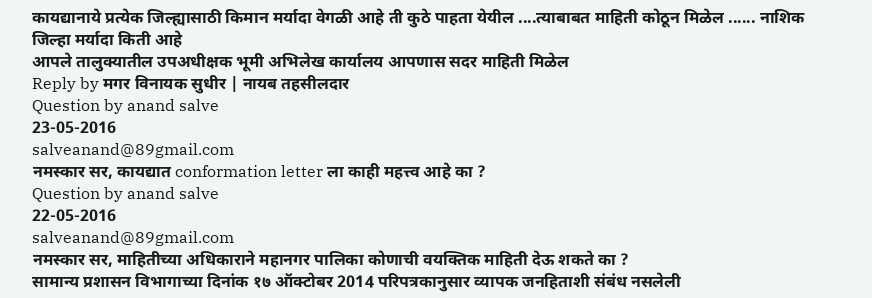कायद्यानाये प्रत्येक जिल्ह्यासाठी किमान मर्यादा वेगळी आहे ती कुठे पाहता येयील ....त्याबाबत माहिती कोठून मिळेल ...... नाशिक जिल्हा मर्यादा किती आहे
आपले तालुक्यातील उपअधीक्षक भूमी अभिलेख कार्यालय आपणास सदर माहिती मिळेल
Reply by मगर विनायक सुधीर | नायब तहसीलदार
Question by anand salve
23-05-2016
salveanand@89gmail.com
नमस्कार सर, कायद्यात conformation letter ला काही महत्त्व आहे का ?
Question by anand salve
22-05-2016
salveanand@89gmail.com
नमस्कार सर, माहितीच्या अधिकाराने महानगर पालिका कोणाची वयक्तिक माहिती देऊ शकते का ?
सामान्य प्रशासन विभागाच्या दिनांक १७ ऑक्टोबर 2014 परिपत्रकानुसार व्यापक जनहिताशी संबंध नसलेली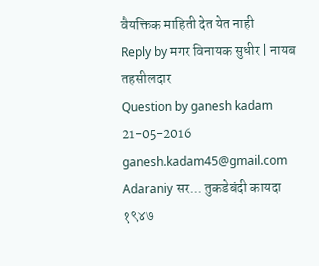वैयक्तिक माहिती देत येत नाही
Reply by मगर विनायक सुधीर | नायब तहसीलदार
Question by ganesh kadam
21-05-2016
ganesh.kadam45@gmail.com
Adaraniy सर... तुकडेबंदी कायदा १९४७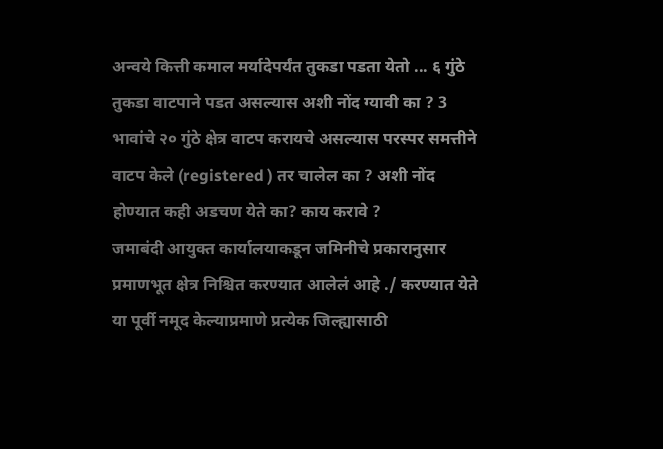अन्वये कित्ती कमाल मर्यादेपर्यंत तुकडा पडता येतो ... ६ गुंठे तुकडा वाटपाने पडत असल्यास अशी नोंद ग्यावी का ? 3 भावांचे २० गुंठे क्षेत्र वाटप करायचे असल्यास परस्पर समत्तीने वाटप केले (registered ) तर चालेल का ? अशी नोंद होण्यात कही अडचण येते का? काय करावे ?
जमाबंदी आयुक्त कार्यालयाकडून जमिनीचे प्रकारानुसार प्रमाणभूत क्षेत्र निश्चित करण्यात आलेलं आहे ./ करण्यात येते
या पूर्वी नमूद केल्याप्रमाणे प्रत्येक जिल्ह्यासाठी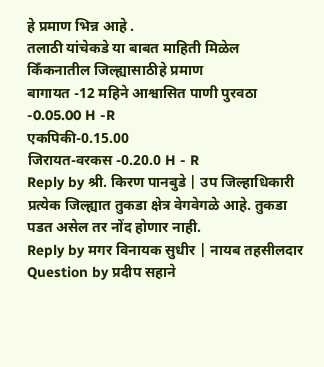हे प्रमाण भिन्न आहे .
तलाठी यांचेकडे या बाबत माहिती मिळेल
किँकनातील जिल्ह्यासाठीहे प्रमाण
बागायत -12 महिने आश्वासित पाणी पुरवठा -0.05.00 H -R
एकपिकी-0.15.00
जिरायत-वरकस -0.20.0 H - R
Reply by श्री. किरण पानबुडे | उप जिल्हाधिकारी
प्रत्येक जिल्ह्यात तुकडा क्षेत्र वेगवेगळे आहे. तुकडा पडत असेल तर नोंद होणार नाही.
Reply by मगर विनायक सुधीर | नायब तहसीलदार
Question by प्रदीप सहाने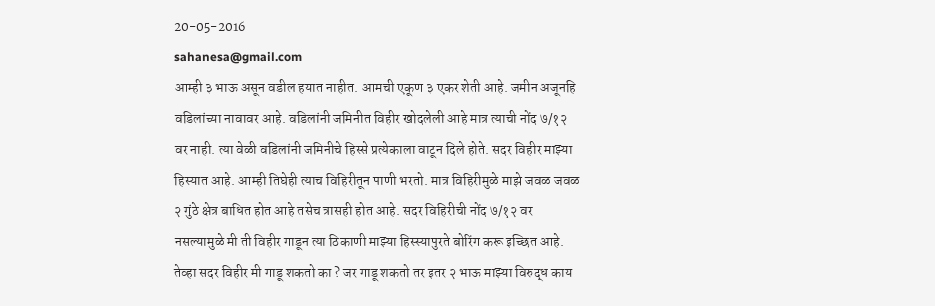20-05-2016
sahanesa@gmail.com
आम्ही ३ भाऊ असून वडील हयात नाहीत. आमची एकूण ३ एकर शेती आहे. जमीन अजूनहि वडिलांच्या नावावर आहे. वडिलांनी जमिनीत विहीर खोदलेली आहे मात्र त्याची नोंद ७/१२ वर नाही. त्या वेळी वडिलांनी जमिनीचे हिस्से प्रत्येकाला वाटून दिले होते. सदर विहीर माझ्या हिस्यात आहे. आम्ही तिघेही त्याच विहिरीतून पाणी भरतो. मात्र विहिरीमुळे माझे जवळ जवळ २ गुंठे क्षेत्र बाधित होत आहे तसेच त्रासही होत आहे. सदर विहिरीची नोंद ७/१२ वर नसल्यामुळे मी ती विहीर गाडून त्या ठिकाणी माझ्या हिस्स्यापुरते बोरिंग करू इच्छित आहे. तेव्हा सदर विहीर मी गाडू शकतो का ? जर गाडू शकतो तर इतर २ भाऊ माझ्या विरुद्ध काय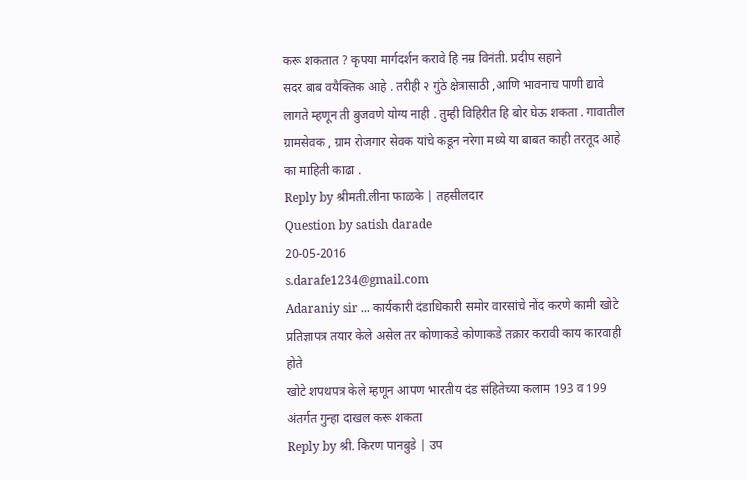करू शकतात ? कृपया मार्गदर्शन करावे हि नम्र विनंती. प्रदीप सहाने
सदर बाब वयैक्तिक आहे . तरीही २ गुंठे क्षेत्रासाठी ,आणि भावनाच पाणी द्यावे लागते म्हणून ती बुजवणे योग्य नाही . तुम्ही विहिरीत हि बोर घेऊ शकता . गावातील ग्रामसेवक , ग्राम रोजगार सेवक यांचे कडून नरेगा मध्ये या बाबत काही तरतूद आहे का माहिती काढा .
Reply by श्रीमती.लीना फाळके | तहसीलदार
Question by satish darade
20-05-2016
s.darafe1234@gmail.com
Adaraniy sir ... कार्यकारी दंडाधिकारी समोर वारसांचे नोंद करणे कामी खोटे प्रतिज्ञापत्र तयार केले असेल तर कोणाकडे कोणाकडे तक्रार करावी काय कारवाही होते
खोटे शपथपत्र केले म्हणून आपण भारतीय दंड संहितेच्या कलाम 193 व 199 अंतर्गत गुन्हा दाखल करू शकता
Reply by श्री. किरण पानबुडे | उप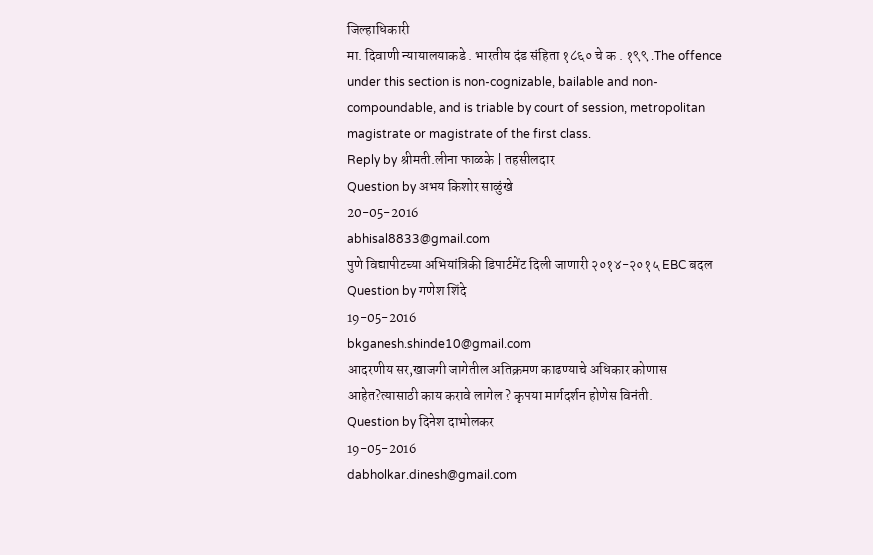जिल्हाधिकारी
मा. दिवाणी न्यायालयाकडे . भारतीय दंड संहिता १८६० चे क . १९९ .The offence under this section is non-cognizable, bailable and non-compoundable, and is triable by court of session, metropolitan magistrate or magistrate of the first class.
Reply by श्रीमती.लीना फाळके | तहसीलदार
Question by अभय किशोर साळुंखे
20-05-2016
abhisal8833@gmail.com
पुणे विद्यापीटच्या अभियांत्रिकी डिपार्टमेंट दिली जाणारी २०१४-२०१५ EBC बदल
Question by गणेश शिंदे
19-05-2016
bkganesh.shinde10@gmail.com
आदरणीय सर,खाजगी जागेतील अतिक्रमण काढण्याचे अधिकार कोणास आहेत?त्यासाठी काय करावे लागेल ? कृपया मार्गदर्शन होणेस विनंती.
Question by दिनेश दाभोलकर
19-05-2016
dabholkar.dinesh@gmail.com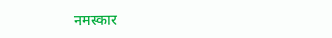नमस्कार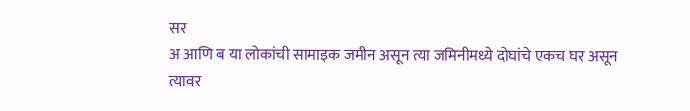सर
अ आणि ब या लोकांची सामाइक जमीन असून त्या जमिनीमध्ये दोघांचे एकच घर असून त्यावर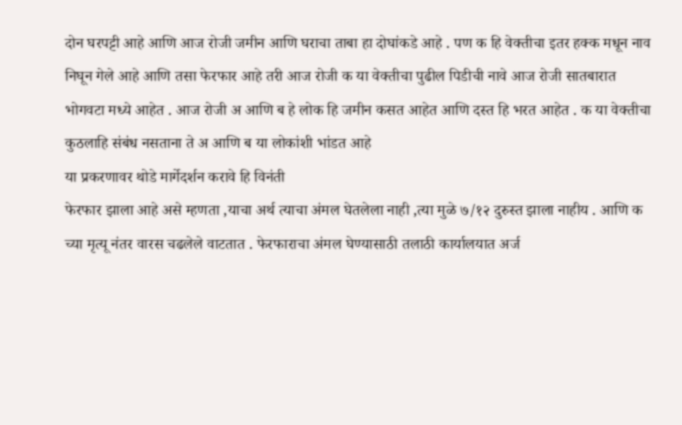दोन घरपट्टी आहे आणि आज रोजी जमीन आणि घराचा ताबा हा दोघांकडे आहे . पण क हि वेक्तीचा इतर हक्क मधून नाव निघून गेले आहे आणि तसा फेरफार आहे तरी आज रोजी क या वेक्तीचा पुढील पिडीची नावे आज रोजी सातबारात भोगवटा मध्ये आहेत . आज रोजी अ आणि ब हे लोक हि जमीन कसत आहेत आणि दस्त हि भरत आहेत . क या वेक्तीचा कुठलाहि संबंध नसताना ते अ आणि ब या लोकांशी भांडत आहे
या प्रकरणावर थोडे मार्गेदर्शन करावे हि विनंती
फेरफार झाला आहे असे म्हणता ,याचा अर्थ त्याचा अंमल घेतलेला नाही ,त्या मुळे ७/१२ दुरुस्त झाला नाहीय . आणि क च्या मृत्यू नंतर वारस चढलेले वाटतात . फेरफाराचा अंमल घेण्यासाठी तलाठी कार्यालयात अर्ज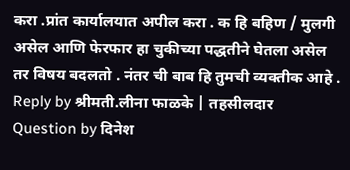करा .प्रांत कार्यालयात अपील करा . क हि बहिण / मुलगी असेल आणि फेरफार हा चुकीच्या पद्धतीने घेतला असेल तर विषय बदलतो . नंतर ची बाब हि तुमची व्यक्तीक आहे .
Reply by श्रीमती.लीना फाळके | तहसीलदार
Question by दिनेश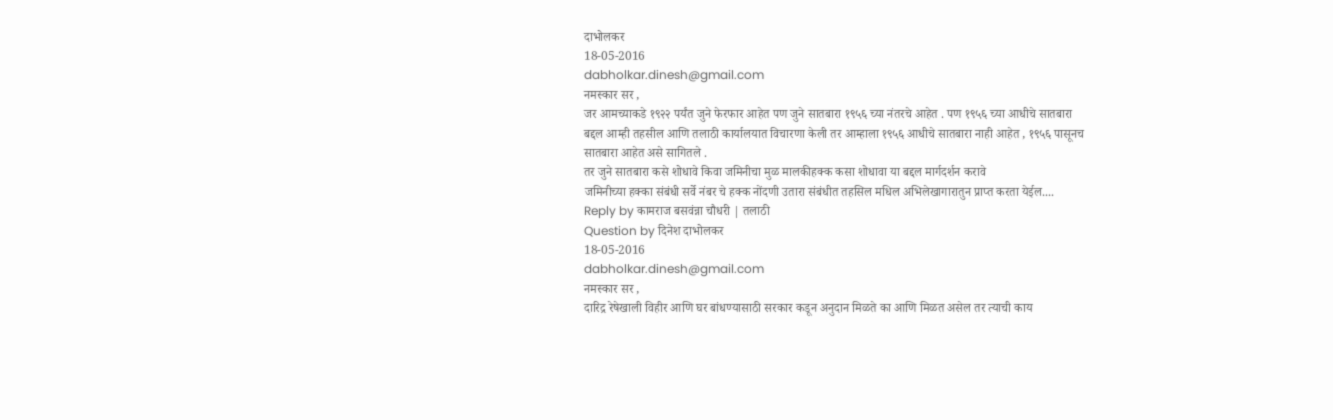दाभोलकर
18-05-2016
dabholkar.dinesh@gmail.com
नमस्कार सर ,
जर आमच्याकडे १९२२ पर्यंत जुने फेरफार आहेत पण जुने सातबारा १९५६ च्या नंतरचे आहेत . पण १९५६ च्या आधीचे सातबारा
बद्दल आम्ही तहसील आणि तलाठी कार्यालयात विचारणा केली तर आम्हाला १९५६ आधीचे सातबारा नाही आहेत , १९५६ पासूनच सातबारा आहेत असे सागितले .
तर जुने सातबारा कसे शोधावे किवा जमिनीचा मुळ मालकीहक्क कसा शोधावा या बद्दल मार्गदर्शन करावे
जमिनीच्या हक्का संबंधी सर्वे नंबर चे हक्क नोंदणी उतारा संबंधीत तहसिल मधिल अभिलेखागारातुन प्राप्त करता येईल....
Reply by कामराज बसवंन्ना चौधरी | तलाठी
Question by दिनेश दाभोलकर
18-05-2016
dabholkar.dinesh@gmail.com
नमस्कार सर ,
दारिद्र रेषेखाली विहीर आणि घर बांधण्यासाठी सरकार कडून अनुदान मिळते का आणि मिळत असेल तर त्याची काय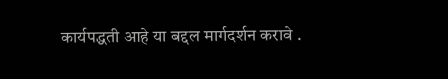कार्यपद्धती आहे या बद्दल मार्गदर्शन करावे .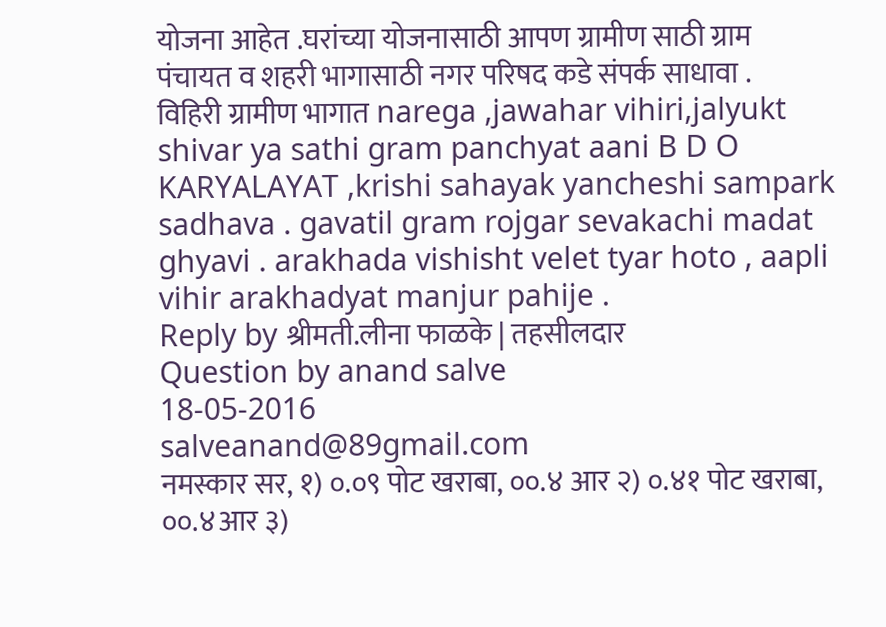योजना आहेत .घरांच्या योजनासाठी आपण ग्रामीण साठी ग्राम पंचायत व शहरी भागासाठी नगर परिषद कडे संपर्क साधावा . विहिरी ग्रामीण भागात narega ,jawahar vihiri,jalyukt shivar ya sathi gram panchyat aani B D O KARYALAYAT ,krishi sahayak yancheshi sampark sadhava . gavatil gram rojgar sevakachi madat ghyavi . arakhada vishisht velet tyar hoto , aapli vihir arakhadyat manjur pahije .
Reply by श्रीमती.लीना फाळके | तहसीलदार
Question by anand salve
18-05-2016
salveanand@89gmail.com
नमस्कार सर, १) ०.०९ पोट खराबा, ००.४ आर २) ०.४१ पोट खराबा, ००.४आर ३)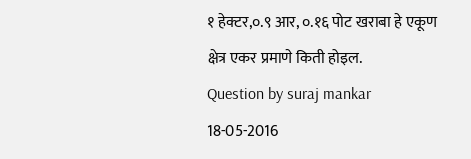१ हेक्टर,०.९ आर, ०.१६ पोट खराबा हे एकूण क्षेत्र एकर प्रमाणे किती होइल.
Question by suraj mankar
18-05-2016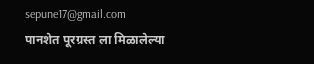sepune17@gmail.com
पानशेत पूरग्रस्त ला मिळालेल्या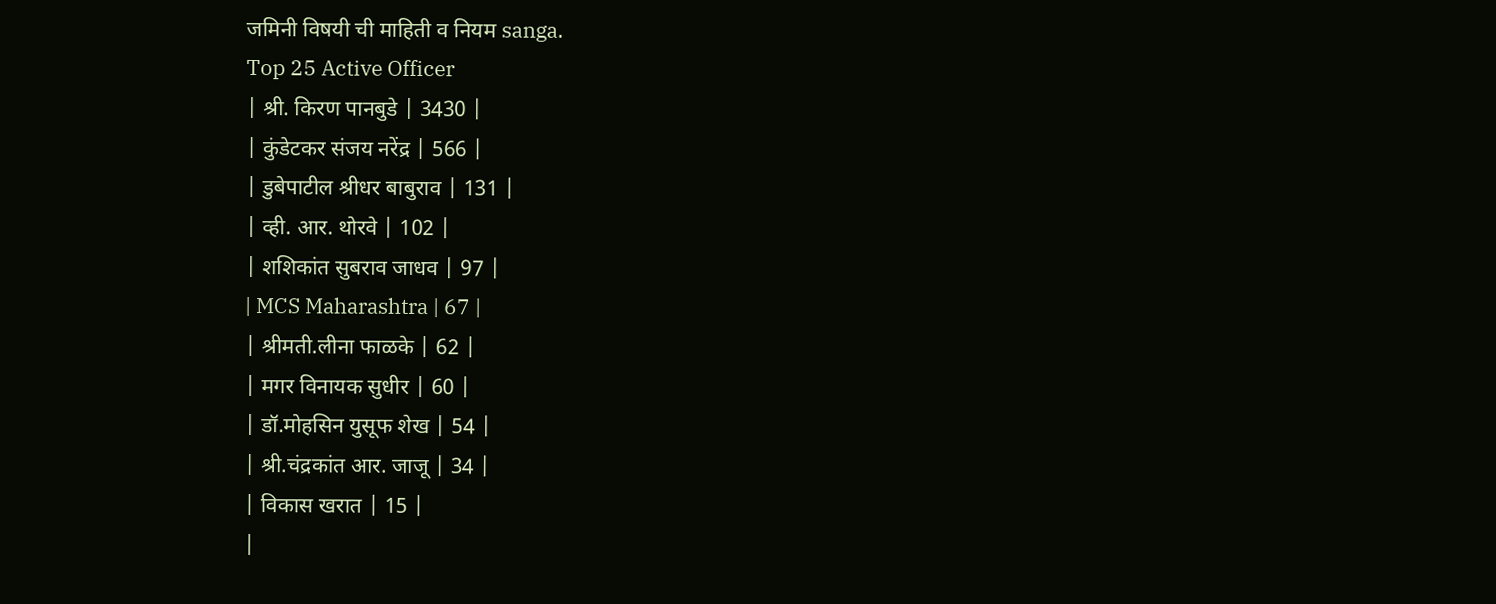जमिनी विषयी ची माहिती व नियम sanga.
Top 25 Active Officer
| श्री. किरण पानबुडे | 3430 |
| कुंडेटकर संजय नरेंद्र | 566 |
| डुबेपाटील श्रीधर बाबुराव | 131 |
| व्ही. आर. थोरवे | 102 |
| शशिकांत सुबराव जाधव | 97 |
| MCS Maharashtra | 67 |
| श्रीमती.लीना फाळके | 62 |
| मगर विनायक सुधीर | 60 |
| डॉ.मोहसिन युसूफ शेख | 54 |
| श्री.चंद्रकांत आर. जाजू | 34 |
| विकास खरात | 15 |
|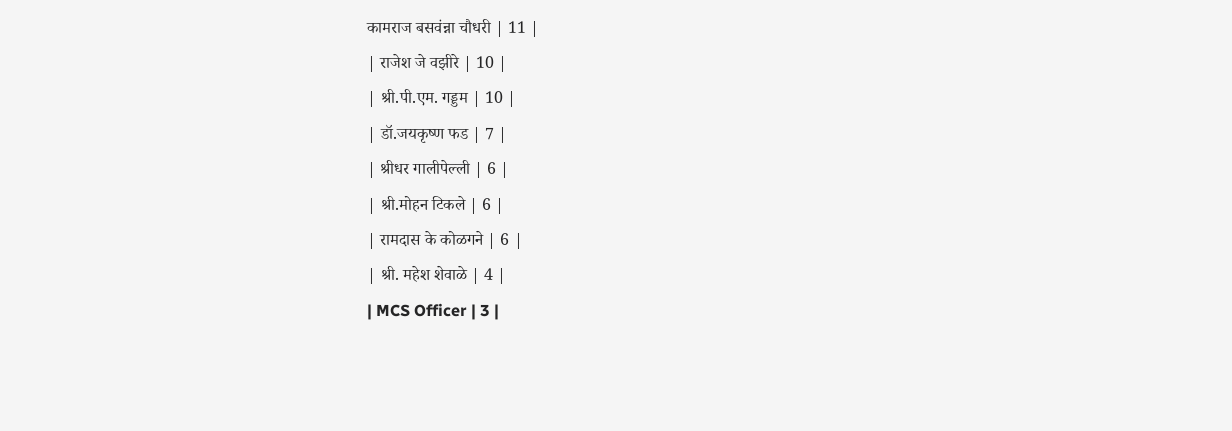कामराज बसवंन्ना चौधरी | 11 |
| राजेश जे वझीरे | 10 |
| श्री.पी.एम. गड्डम | 10 |
| डॉ.जयकृष्ण फड | 7 |
| श्रीधर गालीपेल्ली | 6 |
| श्री.मोहन टिकले | 6 |
| रामदास के कोळगने | 6 |
| श्री. महेश शेवाळे | 4 |
| MCS Officer | 3 |